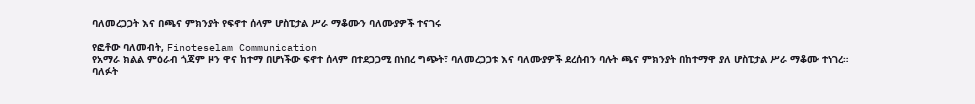ባለመረጋጋት እና በጫና ምክንያት የፍኖተ ሰላም ሆስፒታል ሥራ ማቆሙን ባለሙያዎች ተናገሩ

የፎቶው ባለመብት, Finoteselam Communication
የአማራ ክልል ምዕራብ ጎጃም ዞን ዋና ከተማ በሆነችው ፍኖተ ሰላም በተደጋጋሚ በነበረ ግጭት፣ ባለመረጋጋቱ እና ባለሙያዎች ደረሰብን ባሉት ጫና ምክንያት በከተማዋ ያለ ሆስፒታል ሥራ ማቆሙ ተነገረ።
ባለፉት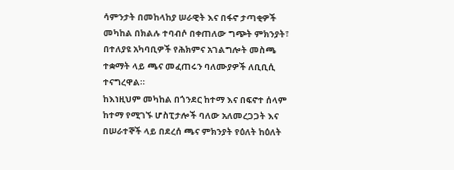ሳምንታት በመከላከያ ሠራዊት እና በፋኖ ታጣቂዎች መካከል በክልሉ ተባብሶ በቀጠለው ግጭት ምክንያት፣ በተለያዩ አካባቢዎች የሕክምና አገልግሎት መስጫ ተቋማት ላይ ጫና መፈጠሩን ባለሙያዎች ለቢቢሲ ተናግረዋል።
ከእነዚህም መካከል በጎንደር ከተማ እና በፍኖተ ሰላም ከተማ የሚገኙ ሆስፒታሎች ባለው አለመረጋጋት እና በሠራተኞች ላይ በደረሰ ጫና ምክንያት የዕለት ከዕለት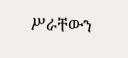ሥራቸውን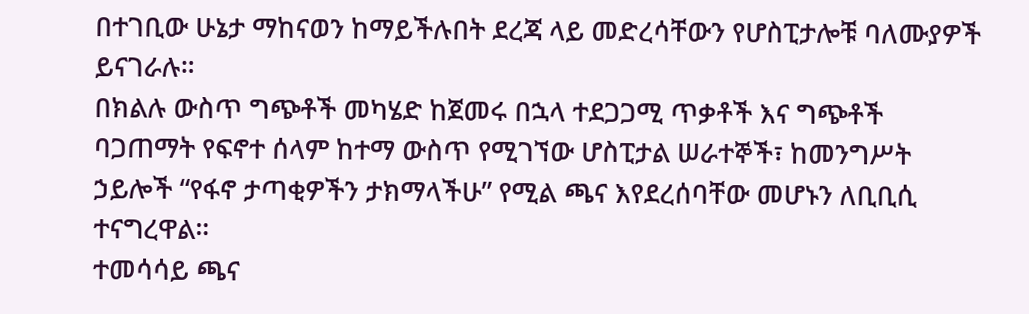በተገቢው ሁኔታ ማከናወን ከማይችሉበት ደረጃ ላይ መድረሳቸውን የሆስፒታሎቹ ባለሙያዎች ይናገራሉ።
በክልሉ ውስጥ ግጭቶች መካሄድ ከጀመሩ በኋላ ተደጋጋሚ ጥቃቶች እና ግጭቶች ባጋጠማት የፍኖተ ሰላም ከተማ ውስጥ የሚገኘው ሆስፒታል ሠራተኞች፣ ከመንግሥት ኃይሎች “የፋኖ ታጣቂዎችን ታክማላችሁ” የሚል ጫና እየደረሰባቸው መሆኑን ለቢቢሲ ተናግረዋል።
ተመሳሳይ ጫና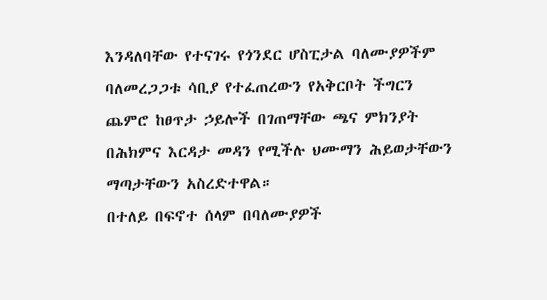እንዳለባቸው የተናገሩ የጎንደር ሆስፒታል ባለሙያዎችም ባለመረጋጋቱ ሳቢያ የተፈጠረውን የአቅርቦት ችግርን ጨምሮ ከፀጥታ ኃይሎች በገጠማቸው ጫና ምክንያት በሕክምና እርዳታ መዳን የሚችሉ ህሙማን ሕይወታቸውን ማጣታቸውን አስረድተዋል።
በተለይ በፍኖተ ሰላም በባለሙያዎች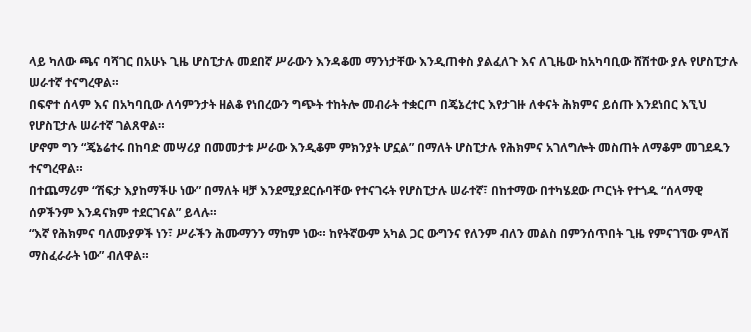ላይ ካለው ጫና ባሻገር በአሁኑ ጊዜ ሆስፒታሉ መደበኛ ሥራውን እንዳቆመ ማንነታቸው እንዲጠቀስ ያልፈለጉ እና ለጊዜው ከአካባቢው ሸሽተው ያሉ የሆስፒታሉ ሠራተኛ ተናግረዋል።
በፍኖተ ሰላም እና በአካባቢው ለሳምንታት ዘልቆ የነበረውን ግጭት ተከትሎ መብራት ተቋርጦ በጄኔረተር እየታገዙ ለቀናት ሕክምና ይሰጡ እንደነበር እኚህ የሆስፒታሉ ሠራተኛ ገልጸዋል።
ሆኖም ግን “ጄኔሬተሩ በከባድ መሣሪያ በመመታቱ ሥራው እንዲቆም ምክንያት ሆኗል” በማለት ሆስፒታሉ የሕክምና አገለግሎት መስጠት ለማቆም መገደዱን ተናግረዋል።
በተጨማሪም “ሽፍታ እያከማችሁ ነው” በማለት ዛቻ እንደሚያደርሱባቸው የተናገሩት የሆስፒታሉ ሠራተኛ፣ በከተማው በተካሄደው ጦርነት የተጎዱ “ሰላማዊ ሰዎችንም እንዳናክም ተደርገናል” ይላሉ።
“እኛ የሕክምና ባለሙያዎች ነን፣ ሥራችን ሕሙማንን ማከም ነው። ከየትኛውም አካል ጋር ውግንና የለንም ብለን መልስ በምንሰጥበት ጊዜ የምናገኘው ምላሽ ማስፈራራት ነው” ብለዋል።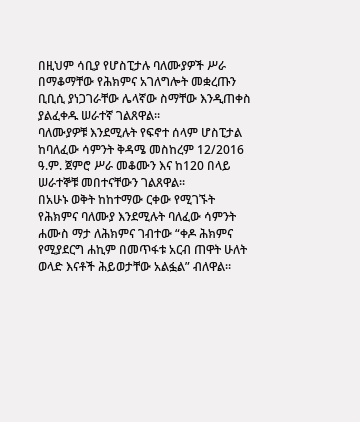በዚህም ሳቢያ የሆስፒታሉ ባለሙያዎች ሥራ በማቆማቸው የሕክምና አገለግሎት መቋረጡን ቢቢሲ ያነጋገራቸው ሌላኛው ስማቸው እንዲጠቀስ ያልፈቀዱ ሠራተኛ ገልጸዋል።
ባለሙያዎቹ እንደሚሉት የፍኖተ ሰላም ሆስፒታል ከባለፈው ሳምንት ቅዳሜ መስከረም 12/2016 ዓ.ም. ጀምሮ ሥራ መቆሙን እና ከ120 በላይ ሠራተኞቹ መበተናቸውን ገልጸዋል።
በአሁኑ ወቅት ከከተማው ርቀው የሚገኙት የሕክምና ባለሙያ እንደሚሉት ባለፈው ሳምንት ሐሙስ ማታ ለሕክምና ገብተው “ቀዶ ሕክምና የሚያደርግ ሐኪም በመጥፋቱ አርብ ጠዋት ሁለት ወላድ እናቶች ሕይወታቸው አልፏል” ብለዋል።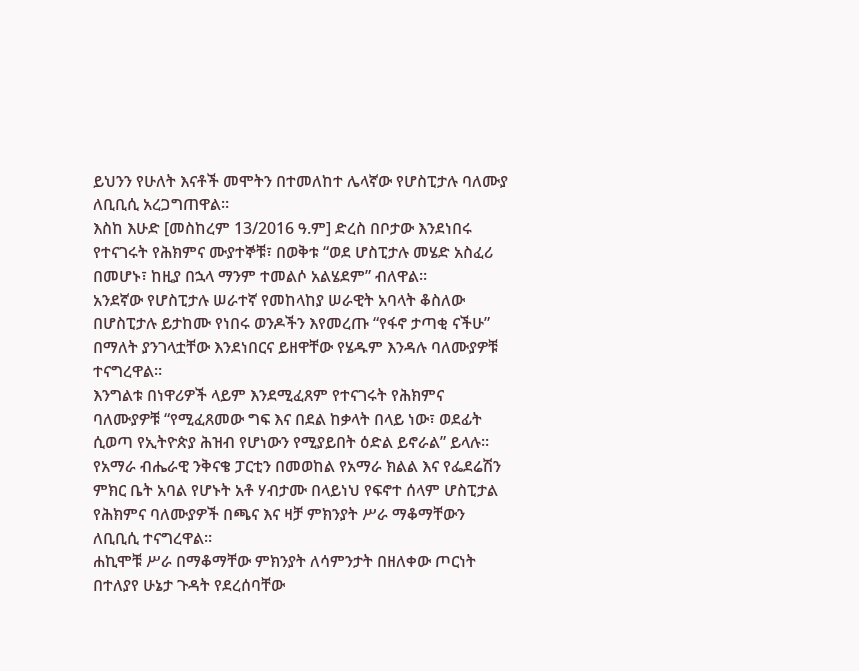ይህንን የሁለት እናቶች መሞትን በተመለከተ ሌላኛው የሆስፒታሉ ባለሙያ ለቢቢሲ አረጋግጠዋል።
እስከ እሁድ [መስከረም 13/2016 ዓ.ም] ድረስ በቦታው እንደነበሩ የተናገሩት የሕክምና ሙያተኞቹ፣ በወቅቱ “ወደ ሆስፒታሉ መሄድ አስፈሪ በመሆኑ፣ ከዚያ በኋላ ማንም ተመልሶ አልሄደም” ብለዋል።
አንደኛው የሆስፒታሉ ሠራተኛ የመከላከያ ሠራዊት አባላት ቆስለው በሆስፒታሉ ይታከሙ የነበሩ ወንዶችን እየመረጡ “የፋኖ ታጣቂ ናችሁ” በማለት ያንገላቷቸው እንደነበርና ይዘዋቸው የሄዱም እንዳሉ ባለሙያዎቹ ተናግረዋል።
እንግልቱ በነዋሪዎች ላይም እንደሚፈጸም የተናገሩት የሕክምና ባለሙያዎቹ “የሚፈጸመው ግፍ እና በደል ከቃላት በላይ ነው፣ ወደፊት ሲወጣ የኢትዮጵያ ሕዝብ የሆነውን የሚያይበት ዕድል ይኖራል” ይላሉ።
የአማራ ብሔራዊ ንቅናቄ ፓርቲን በመወከል የአማራ ክልል እና የፌደሬሽን ምክር ቤት አባል የሆኑት አቶ ሃብታሙ በላይነህ የፍኖተ ሰላም ሆስፒታል የሕክምና ባለሙያዎች በጫና እና ዛቻ ምክንያት ሥራ ማቆማቸውን ለቢቢሲ ተናግረዋል።
ሐኪሞቹ ሥራ በማቆማቸው ምክንያት ለሳምንታት በዘለቀው ጦርነት በተለያየ ሁኔታ ጉዳት የደረሰባቸው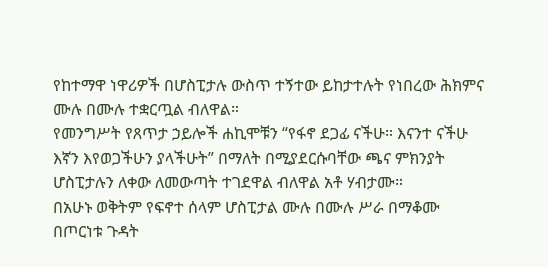የከተማዋ ነዋሪዎች በሆስፒታሉ ውስጥ ተኝተው ይከታተሉት የነበረው ሕክምና ሙሉ በሙሉ ተቋርጧል ብለዋል።
የመንግሥት የጸጥታ ኃይሎች ሐኪሞቹን “የፋኖ ደጋፊ ናችሁ። እናንተ ናችሁ እኛን እየወጋችሁን ያላችሁት” በማለት በሚያደርሱባቸው ጫና ምክንያት ሆስፒታሉን ለቀው ለመውጣት ተገደዋል ብለዋል አቶ ሃብታሙ።
በአሁኑ ወቅትም የፍኖተ ሰላም ሆስፒታል ሙሉ በሙሉ ሥራ በማቆሙ በጦርነቱ ጉዳት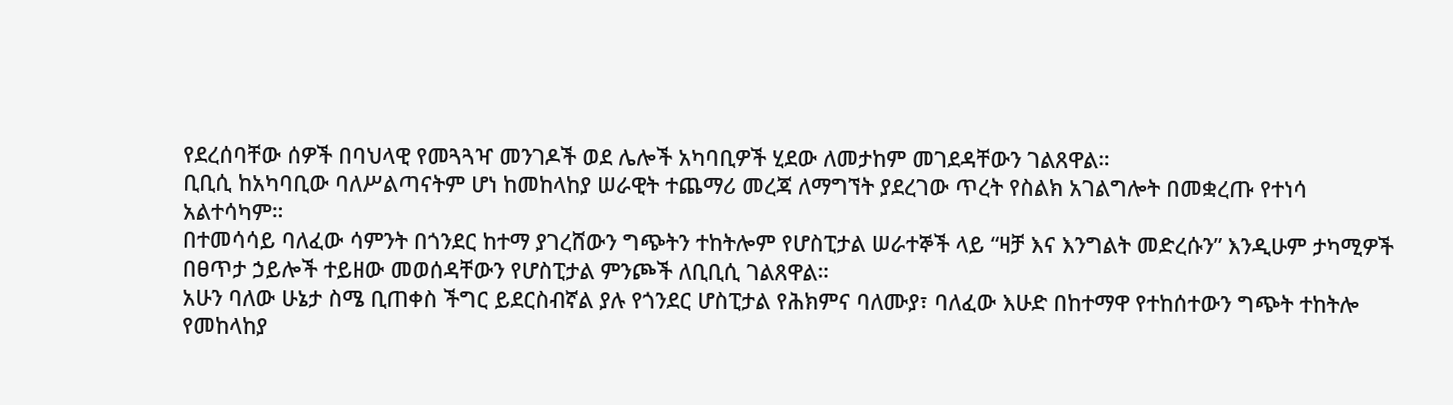የደረሰባቸው ሰዎች በባህላዊ የመጓጓዣ መንገዶች ወደ ሌሎች አካባቢዎች ሂደው ለመታከም መገደዳቸውን ገልጸዋል።
ቢቢሲ ከአካባቢው ባለሥልጣናትም ሆነ ከመከላከያ ሠራዊት ተጨማሪ መረጃ ለማግኘት ያደረገው ጥረት የስልክ አገልግሎት በመቋረጡ የተነሳ አልተሳካም።
በተመሳሳይ ባለፈው ሳምንት በጎንደር ከተማ ያገረሸውን ግጭትን ተከትሎም የሆስፒታል ሠራተኞች ላይ “ዛቻ እና እንግልት መድረሱን” እንዲሁም ታካሚዎች በፀጥታ ኃይሎች ተይዘው መወሰዳቸውን የሆስፒታል ምንጮች ለቢቢሲ ገልጸዋል።
አሁን ባለው ሁኔታ ስሜ ቢጠቀስ ችግር ይደርስብኛል ያሉ የጎንደር ሆስፒታል የሕክምና ባለሙያ፣ ባለፈው እሁድ በከተማዋ የተከሰተውን ግጭት ተከትሎ የመከላከያ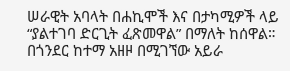ሠራዊት አባላት በሐኪሞች እና በታካሚዎች ላይ “ያልተገባ ድርጊት ፈጽመዋል” በማለት ከሰዋል።
በጎንደር ከተማ አዘዞ በሚገኘው አይራ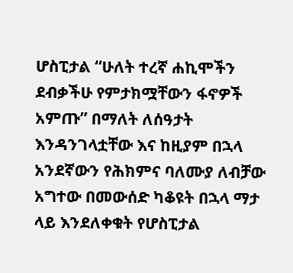ሆስፒታል “ሁለት ተረኛ ሐኪሞችን ደብቃችሁ የምታክሟቸውን ፋኖዎች አምጡ” በማለት ለሰዓታት እንዳንገላቷቸው እና ከዚያም በኋላ አንደኛውን የሕክምና ባለሙያ ለብቻው አግተው በመውሰድ ካቆዩት በኋላ ማታ ላይ እንደለቀቁት የሆስፒታል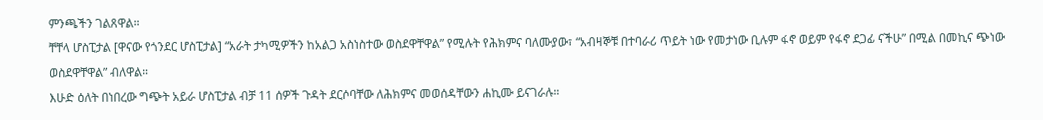ምንጫችን ገልጸዋል።
ቸቸላ ሆስፒታል [ዋናው የጎንደር ሆስፒታል] “አራት ታካሚዎችን ከአልጋ አስነስተው ወስደዋቸዋል” የሚሉት የሕክምና ባለሙያው፣ “አብዛኞቹ በተባራሪ ጥይት ነው የመታነው ቢሉም ፋኖ ወይም የፋኖ ደጋፊ ናችሁ” በሚል በመኪና ጭነው ወስደዋቸዋል” ብለዋል።
እሁድ ዕለት በነበረው ግጭት አይራ ሆስፒታል ብቻ 11 ሰዎች ጉዳት ደርሶባቸው ለሕክምና መወሰዳቸውን ሐኪሙ ይናገራሉ።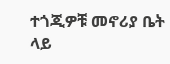ተጎጂዎቹ መኖሪያ ቤት ላይ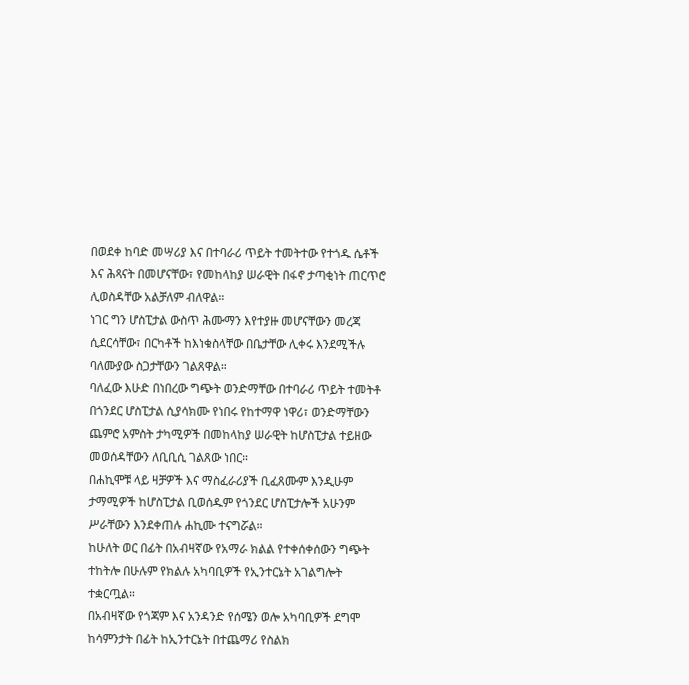በወደቀ ከባድ መሣሪያ እና በተባራሪ ጥይት ተመትተው የተጎዱ ሴቶች እና ሕጻናት በመሆናቸው፣ የመከላከያ ሠራዊት በፋኖ ታጣቂነት ጠርጥሮ ሊወስዳቸው አልቻለም ብለዋል።
ነገር ግን ሆስፒታል ውስጥ ሕሙማን እየተያዙ መሆናቸውን መረጃ ሲደርሳቸው፣ በርካቶች ከእነቁስላቸው በቤታቸው ሊቀሩ እንደሚችሉ ባለሙያው ስጋታቸውን ገልጸዋል።
ባለፈው እሁድ በነበረው ግጭት ወንድማቸው በተባራሪ ጥይት ተመትቶ በጎንደር ሆስፒታል ሲያሳክሙ የነበሩ የከተማዋ ነዋሪ፣ ወንድማቸውን ጨምሮ አምስት ታካሚዎች በመከላከያ ሠራዊት ከሆስፒታል ተይዘው መወሰዳቸውን ለቢቢሲ ገልጸው ነበር።
በሐኪሞቹ ላይ ዛቻዎች እና ማስፈራሪያች ቢፈጸሙም እንዲሁም ታማሚዎች ከሆስፒታል ቢወሰዱም የጎንደር ሆስፒታሎች አሁንም ሥራቸውን እንደቀጠሉ ሐኪሙ ተናግሯል።
ከሁለት ወር በፊት በአብዛኛው የአማራ ክልል የተቀሰቀሰውን ግጭት ተከትሎ በሁሉም የክልሉ አካባቢዎች የኢንተርኔት አገልግሎት ተቋርጧል።
በአብዛኛው የጎጃም እና አንዳንድ የሰሜን ወሎ አካባቢዎች ደግሞ ከሳምንታት በፊት ከኢንተርኔት በተጨማሪ የስልክ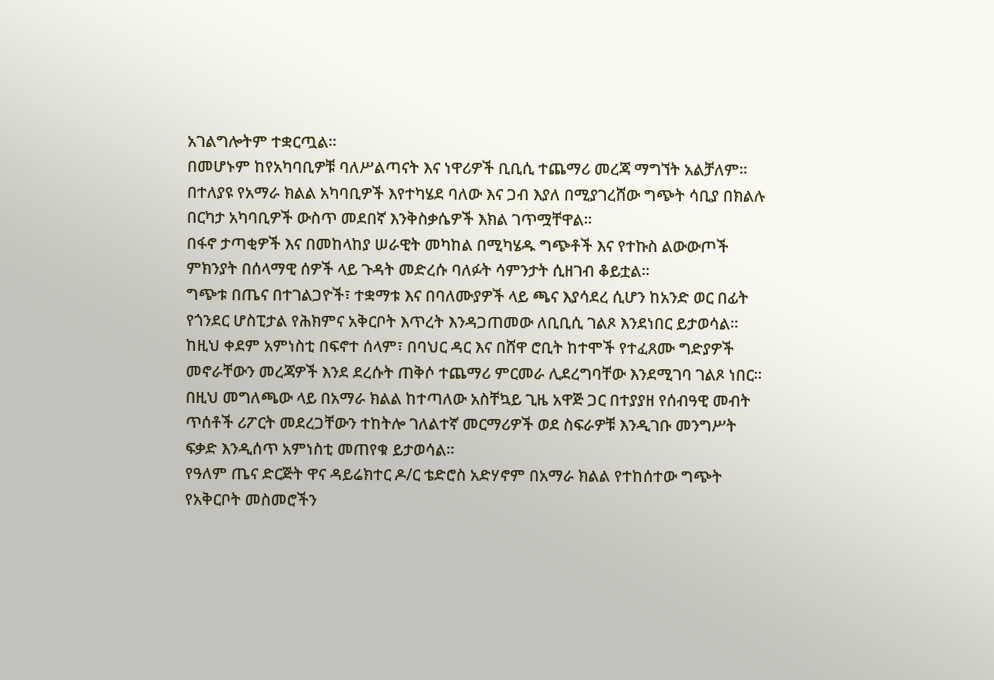አገልግሎትም ተቋርጧል።
በመሆኑም ከየአካባቢዎቹ ባለሥልጣናት እና ነዋሪዎች ቢቢሲ ተጨማሪ መረጃ ማግኘት አልቻለም።
በተለያዩ የአማራ ክልል አካባቢዎች እየተካሄደ ባለው እና ጋብ እያለ በሚያገረሸው ግጭት ሳቢያ በክልሉ በርካታ አካባቢዎች ውስጥ መደበኛ እንቅስቃሴዎች እክል ገጥሟቸዋል።
በፋኖ ታጣቂዎች እና በመከላከያ ሠራዊት መካከል በሚካሄዱ ግጭቶች እና የተኩስ ልውውጦች ምክንያት በሰላማዊ ሰዎች ላይ ጉዳት መድረሱ ባለፉት ሳምንታት ሲዘገብ ቆይቷል።
ግጭቱ በጤና በተገልጋዮች፣ ተቋማቱ እና በባለሙያዎች ላይ ጫና እያሳደረ ሲሆን ከአንድ ወር በፊት የጎንደር ሆስፒታል የሕክምና አቅርቦት እጥረት እንዳጋጠመው ለቢቢሲ ገልጾ እንደነበር ይታወሳል።
ከዚህ ቀደም አምነስቲ በፍኖተ ሰላም፣ በባህር ዳር እና በሸዋ ሮቢት ከተሞች የተፈጸሙ ግድያዎች መኖራቸውን መረጃዎች እንደ ደረሱት ጠቅሶ ተጨማሪ ምርመራ ሊደረግባቸው እንደሚገባ ገልጾ ነበር።
በዚህ መግለጫው ላይ በአማራ ክልል ከተጣለው አስቸኳይ ጊዜ አዋጅ ጋር በተያያዘ የሰብዓዊ መብት ጥሰቶች ሪፖርት መደረጋቸውን ተከትሎ ገለልተኛ መርማሪዎች ወደ ስፍራዎቹ እንዲገቡ መንግሥት ፍቃድ እንዲሰጥ አምነስቲ መጠየቁ ይታወሳል።
የዓለም ጤና ድርጅት ዋና ዳይሬክተር ዶ/ር ቴድሮስ አድሃኖም በአማራ ክልል የተከሰተው ግጭት የአቅርቦት መስመሮችን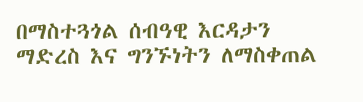በማስተጓጎል ሰብዓዊ እርዳታን ማድረስ እና ግንኙነትን ለማስቀጠል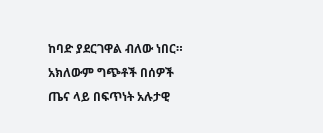ከባድ ያደርገዋል ብለው ነበር።
አክለውም ግጭቶች በሰዎች ጤና ላይ በፍጥነት አሉታዊ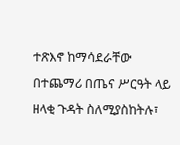ተጽእኖ ከማሳደራቸው በተጨማሪ በጤና ሥርዓት ላይ ዘላቂ ጉዳት ስለሚያስከትሉ፣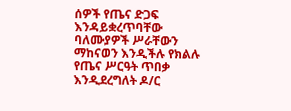ሰዎች የጤና ድጋፍ እንዳይቋረጥባቸው ባለሙያዎች ሥራቸውን ማከናወን እንዲችሉ የክልሉ የጤና ሥርዓት ጥበቃ እንዲደረግለት ዶ/ር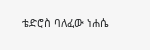ቴድሮስ ባለፈው ነሐሴ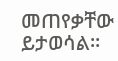መጠየቃቸው ይታወሳል።